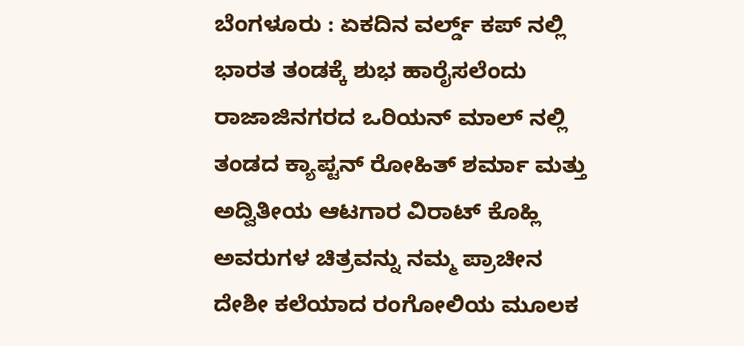ಬೆಂಗಳೂರು : ಏಕದಿನ ವರ್ಲ್ಡ್ ಕಪ್ ನಲ್ಲಿ ಭಾರತ ತಂಡಕ್ಕೆ ಶುಭ ಹಾರೈಸಲೆಂದು ರಾಜಾಜಿನಗರದ ಒರಿಯನ್ ಮಾಲ್ ನಲ್ಲಿ ತಂಡದ ಕ್ಯಾಪ್ಟನ್ ರೋಹಿತ್ ಶರ್ಮಾ ಮತ್ತು ಅದ್ವಿತೀಯ ಆಟಗಾರ ವಿರಾಟ್ ಕೊಹ್ಲಿ ಅವರುಗಳ ಚಿತ್ರವನ್ನು ನಮ್ಮ ಪ್ರಾಚೀನ ದೇಶೀ ಕಲೆಯಾದ ರಂಗೋಲಿಯ ಮೂಲಕ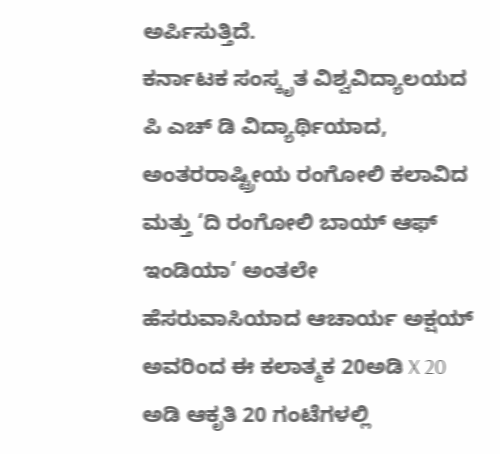ಅರ್ಪಿಸುತ್ತಿದೆ.
ಕರ್ನಾಟಕ ಸಂಸ್ಕೃತ ವಿಶ್ವವಿದ್ಯಾಲಯದ ಪಿ ಎಚ್ ಡಿ ವಿದ್ಯಾರ್ಥಿಯಾದ, ಅಂತರರಾಷ್ಟ್ರೀಯ ರಂಗೋಲಿ ಕಲಾವಿದ ಮತ್ತು ‘ದಿ ರಂಗೋಲಿ ಬಾಯ್ ಆಫ್ ಇಂಡಿಯಾ’ ಅಂತಲೇ ಹೆಸರುವಾಸಿಯಾದ ಆಚಾರ್ಯ ಅಕ್ಷಯ್ ಅವರಿಂದ ಈ ಕಲಾತ್ಮಕ 20ಅಡಿ X 20 ಅಡಿ ಆಕೃತಿ 20 ಗಂಟೆಗಳಲ್ಲಿ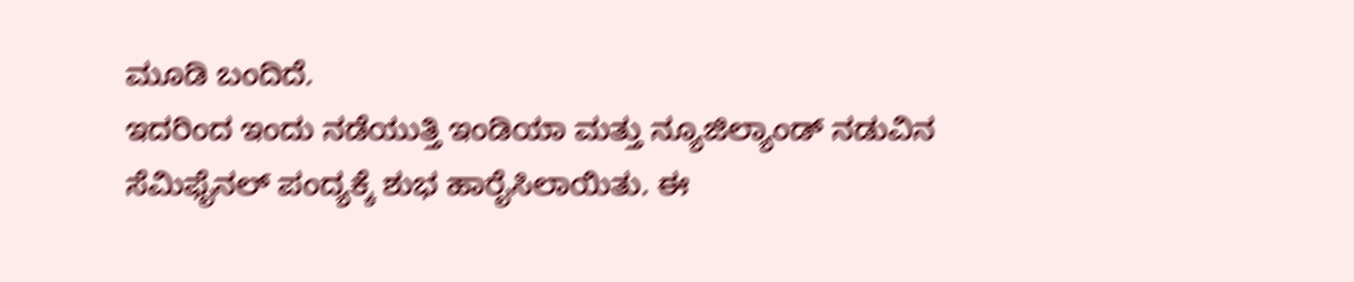ಮೂಡಿ ಬಂದಿದೆ.
ಇದರಿಂದ ಇಂದು ನಡೆಯುತ್ತಿ ಇಂಡಿಯಾ ಮತ್ತು ನ್ಯೂಜಿಲ್ಯಾಂಡ್ ನಡುವಿನ ಸೆಮಿಫೈನಲ್ ಪಂದ್ಯಕ್ಕೆ ಶುಭ ಹಾರೈಸಿಲಾಯಿತು. ಈ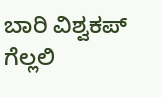ಬಾರಿ ವಿಶ್ವಕಪ್ ಗೆಲ್ಲಲಿ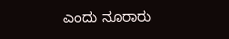ಎಂದು ನೂರಾರು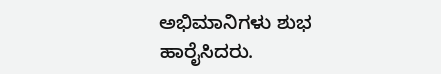ಅಭಿಮಾನಿಗಳು ಶುಭ ಹಾರೈಸಿದರು.